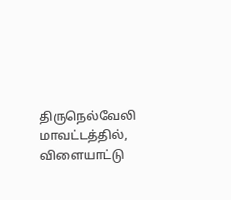திருநெல்வேலி மாவட்டத்தில், விளையாட்டு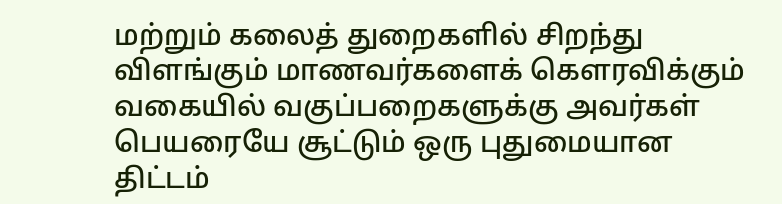மற்றும் கலைத் துறைகளில் சிறந்து விளங்கும் மாணவர்களைக் கௌரவிக்கும் வகையில் வகுப்பறைகளுக்கு அவர்கள் பெயரையே சூட்டும் ஒரு புதுமையான திட்டம்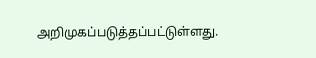அறிமுகப்படுத்தப்பட்டுள்ளது.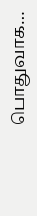பொதுவாக…